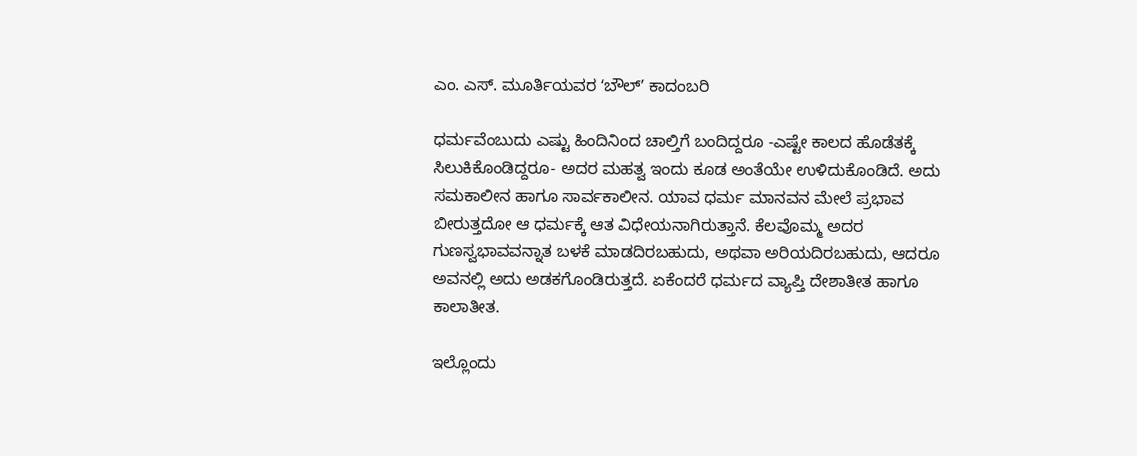ಎಂ. ಎಸ್‌. ಮೂರ್ತಿಯವರ ʻಬೌಲ್‌ʼ ಕಾದಂಬರಿ

ಧರ್ಮವೆಂಬುದು ಎಷ್ಟು ಹಿಂದಿನಿಂದ ಚಾಲ್ತಿಗೆ ಬಂದಿದ್ದರೂ -ಎಷ್ಟೇ ಕಾಲದ ಹೊಡೆತಕ್ಕೆ ಸಿಲುಕಿಕೊಂಡಿದ್ದರೂ- ಅದರ ಮಹತ್ವ ಇಂದು ಕೂಡ ಅಂತೆಯೇ ಉಳಿದುಕೊಂಡಿದೆ. ಅದು ಸಮಕಾಲೀನ ಹಾಗೂ ಸಾರ್ವಕಾಲೀನ. ಯಾವ ಧರ್ಮ ಮಾನವನ ಮೇಲೆ ಪ್ರಭಾವ ಬೀರುತ್ತದೋ ಆ ಧರ್ಮಕ್ಕೆ ಆತ ವಿಧೇಯನಾಗಿರುತ್ತಾನೆ. ಕೆಲವೊಮ್ಮ ಅದರ ಗುಣಸ್ವಭಾವವನ್ನಾತ ಬಳಕೆ ಮಾಡದಿರಬಹುದು, ಅಥವಾ ಅರಿಯದಿರಬಹುದು, ಆದರೂ ಅವನಲ್ಲಿ ಅದು ಅಡಕಗೊಂಡಿರುತ್ತದೆ. ಏಕೆಂದರೆ ಧರ್ಮದ ವ್ಯಾಪ್ತಿ ದೇಶಾತೀತ ಹಾಗೂ ಕಾಲಾತೀತ.

ಇಲ್ಲೊಂದು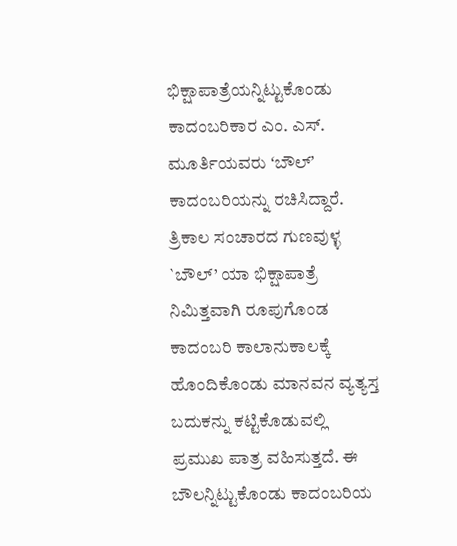ಭಿಕ್ಷಾಪಾತ್ರೆಯನ್ನಿಟ್ಟುಕೊಂಡು ಕಾದಂಬರಿಕಾರ ಎಂ. ಎಸ್‌. ಮೂರ್ತಿಯವರು ʻಬೌಲ್‌ʼ ಕಾದಂಬರಿಯನ್ನು ರಚಿಸಿದ್ದಾರೆ. ತ್ರಿಕಾಲ ಸಂಚಾರದ ಗುಣವುಳ್ಳ `ಬೌಲ್‌’ ಯಾ ಭಿಕ್ಷಾಪಾತ್ರೆ ನಿಮಿತ್ತವಾಗಿ ರೂಪುಗೊಂಡ ಕಾದಂಬರಿ ಕಾಲಾನುಕಾಲಕ್ಕೆ ಹೊಂದಿಕೊಂಡು ಮಾನವನ ವ್ಯತ್ಯಸ್ತ ಬದುಕನ್ನು ಕಟ್ಟಿಕೊಡುವಲ್ಲಿ ಪ್ರಮುಖ ಪಾತ್ರ ವಹಿಸುತ್ತದೆ. ಈ ಬೌಲನ್ನಿಟ್ಟುಕೊಂಡು ಕಾದಂಬರಿಯ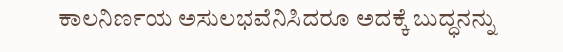ಕಾಲನಿರ್ಣಯ ಅಸುಲಭವೆನಿಸಿದರೂ ಅದಕ್ಕೆ ಬುದ್ಧನನ್ನು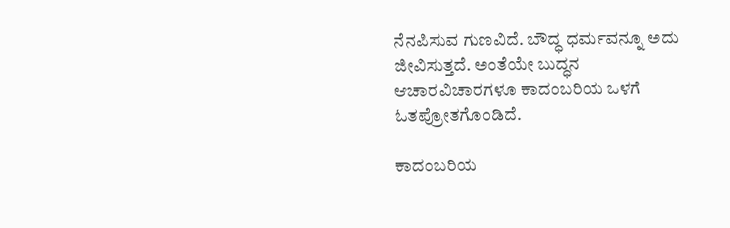ನೆನಪಿಸುವ ಗುಣವಿದೆ. ಬೌದ್ಧ ಧರ್ಮವನ್ನೂ ಅದು ಜೀವಿಸುತ್ತದೆ. ಅಂತೆಯೇ ಬುದ್ಧನ ಆಚಾರವಿಚಾರಗಳೂ ಕಾದಂಬರಿಯ ಒಳಗೆ ಓತಪ್ರೋತಗೊಂಡಿದೆ.

ಕಾದಂಬರಿಯ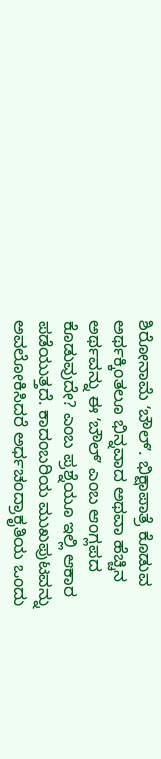ಶಿರೋನಾಮೆ ʻಬೌಲ್‌ʼ. ಭಿಕ್ಷಾಪಾತ್ರೆ ಕೊಡುವ ಅರ್ಥಕ್ಕಿಂತಲೂ ಭಿನ್ನವಾದ ಅಥವಾ ಹೆಚ್ಚಿನ ಅರ್ಥವನ್ನು ಈ ʻಬೌಲ್‌ʼ ಎಂಬ ಆಂಗ್ಲಪದ ಕೊಡುವುದೇ? ಎಂಬ ಪ್ರಶ್ನೆಯೂ ಇಲ್ಲಿ ಆಕಾರ ಪಡೆಯುತ್ತದೆ. ಕಾದಂಬರಿಯ ಮುಖಪುಟವನ್ನು ಅವಲೋಕಿಸಿದರೆ ಅರ್ಧಚಂದ್ರಾಕೃತಿಯ ಒಂದು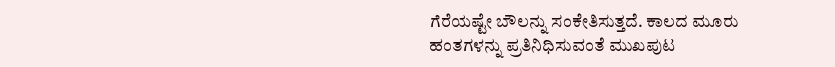ಗೆರೆಯಷ್ಟೇ ಬೌಲನ್ನು ಸಂಕೇತಿಸುತ್ತದೆ. ಕಾಲದ ಮೂರು ಹಂತಗಳನ್ನು ಪ್ರತಿನಿಧಿಸುವಂತೆ ಮುಖಪುಟ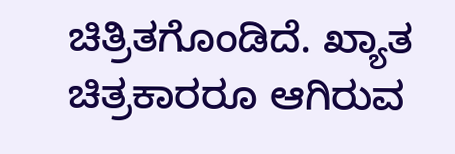ಚಿತ್ರಿತಗೊಂಡಿದೆ. ಖ್ಯಾತ ಚಿತ್ರಕಾರರೂ ಆಗಿರುವ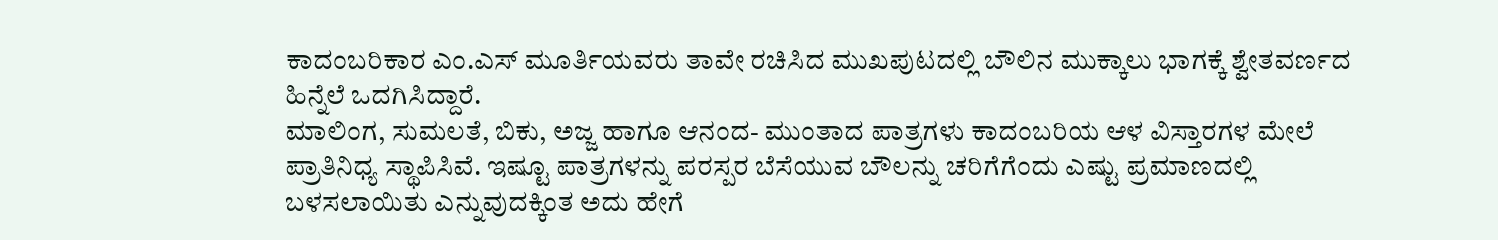ಕಾದಂಬರಿಕಾರ ಎಂ.ಎಸ್‌ ಮೂರ್ತಿಯವರು ತಾವೇ ರಚಿಸಿದ ಮುಖಪುಟದಲ್ಲಿ ಬೌಲಿನ ಮುಕ್ಕಾಲು ಭಾಗಕ್ಕೆ ಶ್ವೇತವರ್ಣದ ಹಿನ್ನೆಲೆ ಒದಗಿಸಿದ್ದಾರೆ.
ಮಾಲಿಂಗ, ಸುಮಲತೆ, ಬಿಕು, ಅಜ್ಜ ಹಾಗೂ ಆನಂದ- ಮುಂತಾದ ಪಾತ್ರಗಳು ಕಾದಂಬರಿಯ ಆಳ ವಿಸ್ತಾರಗಳ ಮೇಲೆ ಪ್ರಾತಿನಿಧ್ಯ ಸ್ಥಾಪಿಸಿವೆ. ಇಷ್ಟೂ ಪಾತ್ರಗಳನ್ನು ಪರಸ್ಪರ ಬೆಸೆಯುವ ಬೌಲನ್ನು ಚರಿಗೆಗೆಂದು ಎಷ್ಟು ಪ್ರಮಾಣದಲ್ಲಿ ಬಳಸಲಾಯಿತು ಎನ್ನುವುದಕ್ಕಿಂತ ಅದು ಹೇಗೆ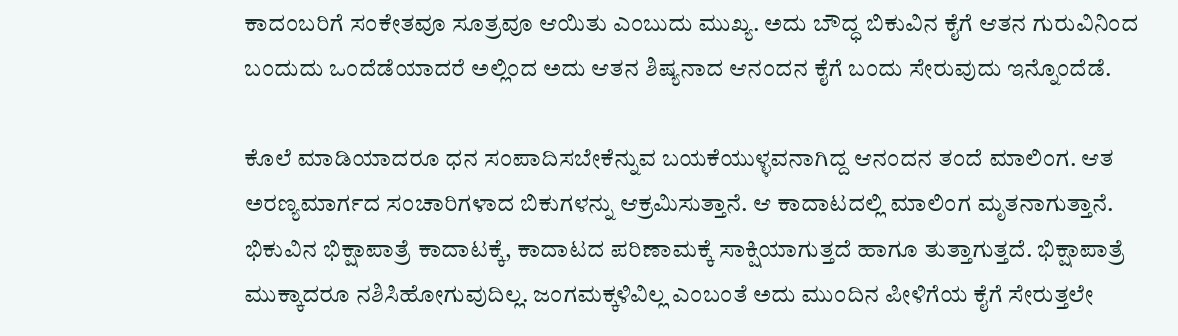ಕಾದಂಬರಿಗೆ ಸಂಕೇತವೂ ಸೂತ್ರವೂ ಆಯಿತು ಎಂಬುದು ಮುಖ್ಯ. ಅದು ಬೌದ್ಧ ಬಿಕುವಿನ ಕೈಗೆ ಆತನ ಗುರುವಿನಿಂದ ಬಂದುದು ಒಂದೆಡೆಯಾದರೆ ಅಲ್ಲಿಂದ ಅದು ಆತನ ಶಿಷ್ಯನಾದ ಆನಂದನ ಕೈಗೆ ಬಂದು ಸೇರುವುದು ಇನ್ನೊಂದೆಡೆ.

ಕೊಲೆ ಮಾಡಿಯಾದರೂ ಧನ ಸಂಪಾದಿಸಬೇಕೆನ್ನುವ ಬಯಕೆಯುಳ್ಳವನಾಗಿದ್ದ ಆನಂದನ ತಂದೆ ಮಾಲಿಂಗ. ಆತ ಅರಣ್ಯಮಾರ್ಗದ ಸಂಚಾರಿಗಳಾದ ಬಿಕುಗಳನ್ನು ಆಕ್ರಮಿಸುತ್ತಾನೆ. ಆ ಕಾದಾಟದಲ್ಲಿ ಮಾಲಿಂಗ ಮೃತನಾಗುತ್ತಾನೆ. ಭಿಕುವಿನ ಭಿಕ್ಷಾಪಾತ್ರೆ ಕಾದಾಟಕ್ಕೆ, ಕಾದಾಟದ ಪರಿಣಾಮಕ್ಕೆ ಸಾಕ್ಷಿಯಾಗುತ್ತದೆ ಹಾಗೂ ತುತ್ತಾಗುತ್ತದೆ. ಭಿಕ್ಷಾಪಾತ್ರೆ ಮುಕ್ಕಾದರೂ ನಶಿಸಿಹೋಗುವುದಿಲ್ಲ. ಜಂಗಮಕ್ಕಳಿವಿಲ್ಲ ಎಂಬಂತೆ ಅದು ಮುಂದಿನ ಪೀಳಿಗೆಯ ಕೈಗೆ ಸೇರುತ್ತಲೇ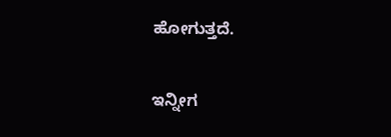ಹೋಗುತ್ತದೆ.

ಇನ್ನೀಗ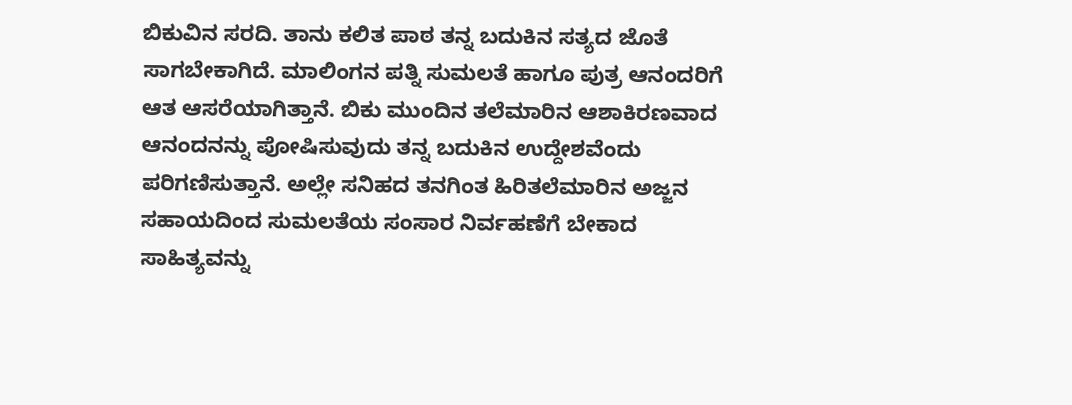ಬಿಕುವಿನ ಸರದಿ. ತಾನು ಕಲಿತ ಪಾಠ ತನ್ನ ಬದುಕಿನ ಸತ್ಯದ ಜೊತೆ ಸಾಗಬೇಕಾಗಿದೆ. ಮಾಲಿಂಗನ ಪತ್ನಿ ಸುಮಲತೆ ಹಾಗೂ ಪುತ್ರ ಆನಂದರಿಗೆ ಆತ ಆಸರೆಯಾಗಿತ್ತಾನೆ. ಬಿಕು ಮುಂದಿನ ತಲೆಮಾರಿನ ಆಶಾಕಿರಣವಾದ ಆನಂದನನ್ನು ಪೋಷಿಸುವುದು ತನ್ನ ಬದುಕಿನ ಉದ್ದೇಶವೆಂದು ಪರಿಗಣಿಸುತ್ತಾನೆ. ಅಲ್ಲೇ ಸನಿಹದ ತನಗಿಂತ ಹಿರಿತಲೆಮಾರಿನ ಅಜ್ಜನ ಸಹಾಯದಿಂದ ಸುಮಲತೆಯ ಸಂಸಾರ ನಿರ್ವಹಣೆಗೆ ಬೇಕಾದ ಸಾಹಿತ್ಯವನ್ನು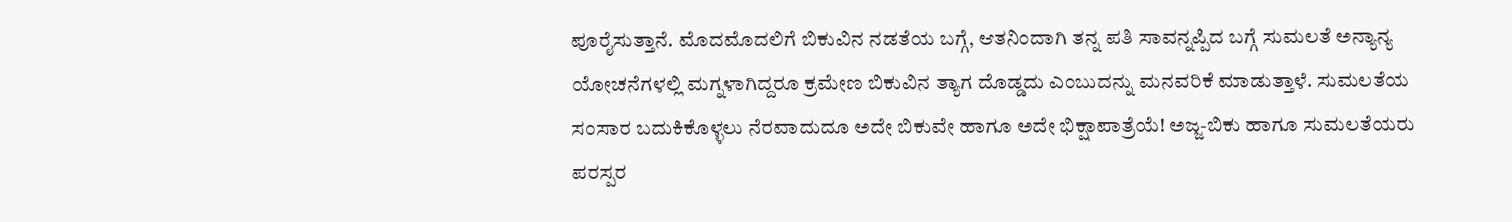ಪೂರೈಸುತ್ತಾನೆ. ಮೊದಮೊದಲಿಗೆ ಬಿಕುವಿನ ನಡತೆಯ ಬಗ್ಗೆ, ಆತನಿಂದಾಗಿ ತನ್ನ ಪತಿ ಸಾವನ್ನಪ್ಪಿದ ಬಗ್ಗೆ ಸುಮಲತೆ ಅನ್ಯಾನ್ಯ ಯೋಚನೆಗಳಲ್ಲಿ ಮಗ್ನಳಾಗಿದ್ದರೂ ಕ್ರಮೇಣ ಬಿಕುವಿನ ತ್ಯಾಗ ದೊಡ್ಡದು ಎಂಬುದನ್ನು ಮನವರಿಕೆ ಮಾಡುತ್ತಾಳೆ. ಸುಮಲತೆಯ ಸಂಸಾರ ಬದುಕಿಕೊಳ್ಳಲು ನೆರವಾದುದೂ ಅದೇ ಬಿಕುವೇ ಹಾಗೂ ಅದೇ ಭಿಕ್ಷಾಪಾತ್ರೆಯೆ! ಅಜ್ಜ-ಬಿಕು ಹಾಗೂ ಸುಮಲತೆಯರು ಪರಸ್ಪರ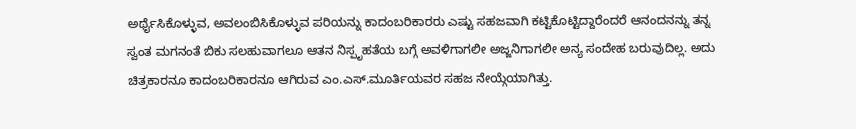ಅರ್ಥೈಸಿಕೊಳ್ಳುವ, ಅವಲಂಬಿಸಿಕೊಳ್ಳುವ ಪರಿಯನ್ನು ಕಾದಂಬರಿಕಾರರು ಎಷ್ಟು ಸಹಜವಾಗಿ ಕಟ್ಟಿಕೊಟ್ಟಿದ್ದಾರೆಂದರೆ ಆನಂದನನ್ನು ತನ್ನ ಸ್ವಂತ ಮಗನಂತೆ ಬಿಕು ಸಲಹುವಾಗಲೂ ಆತನ ನಿಸ್ಪೃಹತೆಯ ಬಗ್ಗೆ ಅವಳಿಗಾಗಲೀ ಅಜ್ಜನಿಗಾಗಲೀ ಅನ್ಯ ಸಂದೇಹ ಬರುವುದಿಲ್ಲ. ಅದು ಚಿತ್ರಕಾರನೂ ಕಾದಂಬರಿಕಾರನೂ ಆಗಿರುವ ಎಂ.ಎಸ್.ಮೂರ್ತಿಯವರ ಸಹಜ ನೇಯ್ಗೆಯಾಗಿತ್ತು.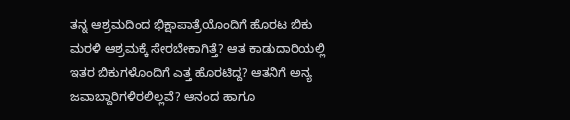ತನ್ನ ಆಶ್ರಮದಿಂದ ಭಿಕ್ಷಾಪಾತ್ರೆಯೊಂದಿಗೆ ಹೊರಟ ಬಿಕು ಮರಳಿ ಆಶ್ರಮಕ್ಕೆ ಸೇರಬೇಕಾಗಿತ್ತೆ? ಆತ ಕಾಡುದಾರಿಯಲ್ಲಿ ಇತರ ಬಿಕುಗಳೊಂದಿಗೆ ಎತ್ತ ಹೊರಟಿದ್ದ? ಆತನಿಗೆ ಅನ್ಯ ಜವಾಬ್ದಾರಿಗಳಿರಲಿಲ್ಲವೆ? ಆನಂದ ಹಾಗೂ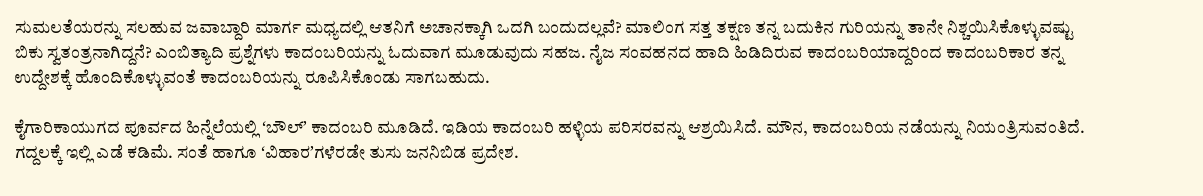ಸುಮಲತೆಯರನ್ನು ಸಲಹುವ ಜವಾಬ್ದಾರಿ ಮಾರ್ಗ ಮಧ್ಯದಲ್ಲಿ ಆತನಿಗೆ ಅಚಾನಕ್ಕಾಗಿ ಒದಗಿ ಬಂದುದಲ್ಲವೆ? ಮಾಲಿಂಗ ಸತ್ತ ತಕ್ಷಣ ತನ್ನ ಬದುಕಿನ ಗುರಿಯನ್ನು ತಾನೇ ನಿಶ್ಚಯಿಸಿಕೊಳ್ಳುವಷ್ಟು ಬಿಕು ಸ್ವತಂತ್ರನಾಗಿದ್ದನೆ? ಎಂಬಿತ್ಯಾದಿ ಪ್ರಶ್ನೆಗಳು ಕಾದಂಬರಿಯನ್ನು ಓದುವಾಗ ಮೂಡುವುದು ಸಹಜ. ನೈಜ ಸಂವಹನದ ಹಾದಿ ಹಿಡಿದಿರುವ ಕಾದಂಬರಿಯಾದ್ದರಿಂದ ಕಾದಂಬರಿಕಾರ ತನ್ನ ಉದ್ದೇಶಕ್ಕೆ ಹೊಂದಿಕೊಳ್ಳುವಂತೆ ಕಾದಂಬರಿಯನ್ನು ರೂಪಿಸಿಕೊಂಡು ಸಾಗಬಹುದು.

ಕೈಗಾರಿಕಾಯುಗದ ಪೂರ್ವದ ಹಿನ್ನೆಲೆಯಲ್ಲಿ ʻಬೌಲ್‌ʼ ಕಾದಂಬರಿ ಮೂಡಿದೆ. ಇಡಿಯ ಕಾದಂಬರಿ ಹಳ್ಳಿಯ ಪರಿಸರವನ್ನು ಆಶ್ರಯಿಸಿದೆ. ಮೌನ, ಕಾದಂಬರಿಯ ನಡೆಯನ್ನು ನಿಯಂತ್ರಿಸುವಂತಿದೆ. ಗದ್ದಲಕ್ಕೆ ಇಲ್ಲಿ ಎಡೆ ಕಡಿಮೆ. ಸಂತೆ ಹಾಗೂ ʻವಿಹಾರʼಗಳೆರಡೇ ತುಸು ಜನನಿಬಿಡ ಪ್ರದೇಶ.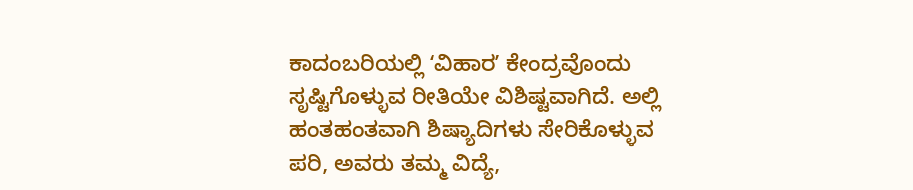ಕಾದಂಬರಿಯಲ್ಲಿ ʻವಿಹಾರʼ ಕೇಂದ್ರವೊಂದು ಸೃಷ್ಟಿಗೊಳ್ಳುವ ರೀತಿಯೇ ವಿಶಿಷ್ಟವಾಗಿದೆ. ಅಲ್ಲಿ ಹಂತಹಂತವಾಗಿ ಶಿಷ್ಯಾದಿಗಳು ಸೇರಿಕೊಳ್ಳುವ ಪರಿ, ಅವರು ತಮ್ಮ ವಿದ್ಯೆ,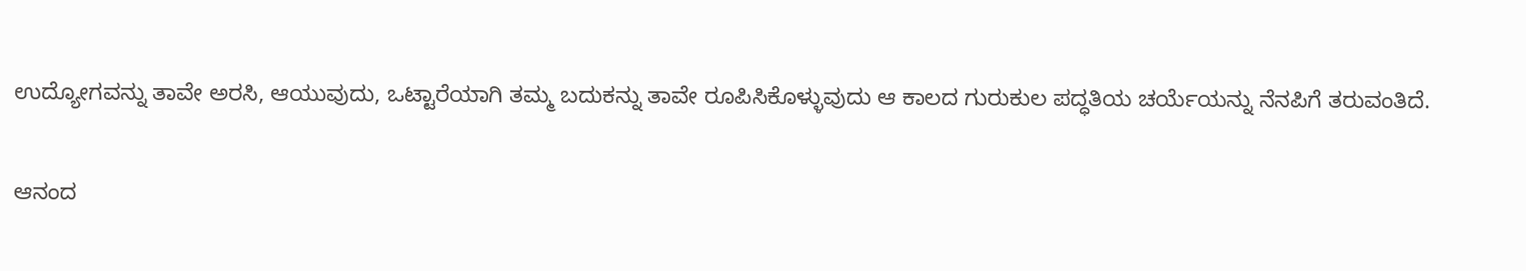ಉದ್ಯೋಗವನ್ನು ತಾವೇ ಅರಸಿ, ಆಯುವುದು, ಒಟ್ಟಾರೆಯಾಗಿ ತಮ್ಮ ಬದುಕನ್ನು ತಾವೇ ರೂಪಿಸಿಕೊಳ್ಳುವುದು ಆ ಕಾಲದ ಗುರುಕುಲ ಪದ್ಧತಿಯ ಚರ್ಯೆಯನ್ನು ನೆನಪಿಗೆ ತರುವಂತಿದೆ.

ಆನಂದ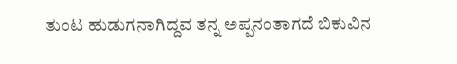ತುಂಟ ಹುಡುಗನಾಗಿದ್ದವ ತನ್ನ ಅಪ್ಪನಂತಾಗದೆ ಬಿಕುವಿನ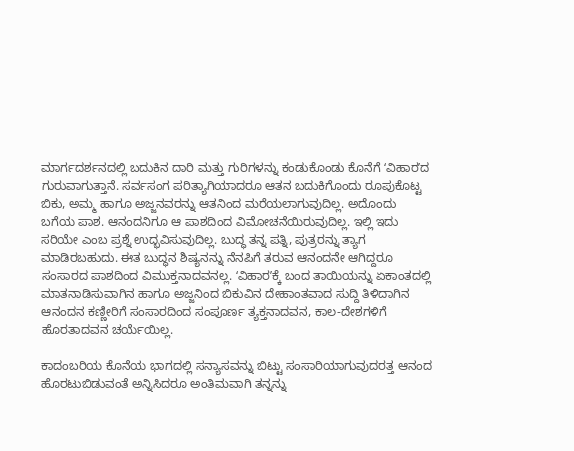ಮಾರ್ಗದರ್ಶನದಲ್ಲಿ ಬದುಕಿನ ದಾರಿ ಮತ್ತು ಗುರಿಗಳನ್ನು ಕಂಡುಕೊಂಡು ಕೊನೆಗೆ ʻವಿಹಾರʼದ ಗುರುವಾಗುತ್ತಾನೆ. ಸರ್ವಸಂಗ ಪರಿತ್ಯಾಗಿಯಾದರೂ ಆತನ ಬದುಕಿಗೊಂದು ರೂಪುಕೊಟ್ಟ ಬಿಕು, ಅಮ್ಮ ಹಾಗೂ ಅಜ್ಜನವರನ್ನು ಆತನಿಂದ ಮರೆಯಲಾಗುವುದಿಲ್ಲ. ಅದೊಂದು ಬಗೆಯ ಪಾಶ. ಆನಂದನಿಗೂ ಆ ಪಾಶದಿಂದ ವಿಮೋಚನೆಯಿರುವುದಿಲ್ಲ. ಇಲ್ಲಿ ಇದು ಸರಿಯೇ ಎಂಬ ಪ್ರಶ್ನೆ ಉದ್ಭವಿಸುವುದಿಲ್ಲ. ಬುದ್ಧ ತನ್ನ ಪತ್ನಿ, ಪುತ್ರರನ್ನು ತ್ಯಾಗ ಮಾಡಿರಬಹುದು. ಈತ ಬುದ್ಧನ ಶಿಷ್ಯನನ್ನು ನೆನಪಿಗೆ ತರುವ ಆನಂದನೇ ಆಗಿದ್ದರೂ ಸಂಸಾರದ ಪಾಶದಿಂದ ವಿಮುಕ್ತನಾದವನಲ್ಲ. ʻವಿಹಾರʼಕ್ಕೆ ಬಂದ ತಾಯಿಯನ್ನು ಏಕಾಂತದಲ್ಲಿ ಮಾತನಾಡಿಸುವಾಗಿನ ಹಾಗೂ ಅಜ್ಜನಿಂದ ಬಿಕುವಿನ ದೇಹಾಂತವಾದ ಸುದ್ದಿ ತಿಳಿದಾಗಿನ ಆನಂದನ ಕಣ್ಣೀರಿಗೆ ಸಂಸಾರದಿಂದ ಸಂಪೂರ್ಣ ತ್ಯಕ್ತನಾದವನ, ಕಾಲ-ದೇಶಗಳಿಗೆ ಹೊರತಾದವನ ಚರ್ಯೆಯಿಲ್ಲ.

ಕಾದಂಬರಿಯ ಕೊನೆಯ ಭಾಗದಲ್ಲಿ ಸನ್ಯಾಸವನ್ನು ಬಿಟ್ಟು ಸಂಸಾರಿಯಾಗುವುದರತ್ತ ಆನಂದ ಹೊರಟುಬಿಡುವಂತೆ ಅನ್ನಿಸಿದರೂ ಅಂತಿಮವಾಗಿ ತನ್ನನ್ನು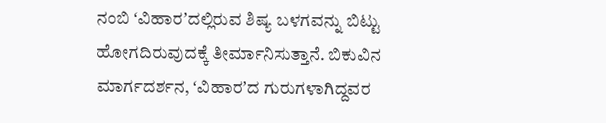ನಂಬಿ ʻವಿಹಾರʼದಲ್ಲಿರುವ ಶಿಷ್ಯ ಬಳಗವನ್ನು ಬಿಟ್ಟು ಹೋಗದಿರುವುದಕ್ಕೆ ತೀರ್ಮಾನಿಸುತ್ತಾನೆ. ಬಿಕುವಿನ ಮಾರ್ಗದರ್ಶನ, ʻವಿಹಾರʼದ ಗುರುಗಳಾಗಿದ್ದವರ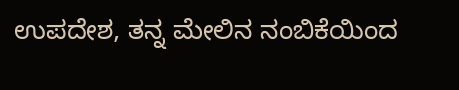ಉಪದೇಶ, ತನ್ನ ಮೇಲಿನ ನಂಬಿಕೆಯಿಂದ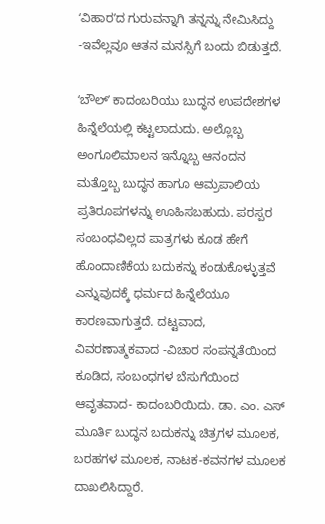ʻವಿಹಾರʼದ ಗುರುವನ್ನಾಗಿ ತನ್ನನ್ನು ನೇಮಿಸಿದ್ದು -ಇವೆಲ್ಲವೂ ಆತನ ಮನಸ್ಸಿಗೆ ಬಂದು ಬಿಡುತ್ತದೆ.

ʻಬೌಲ್‌ʼ ಕಾದಂಬರಿಯು ಬುದ್ಧನ ಉಪದೇಶಗಳ ಹಿನ್ನೆಲೆಯಲ್ಲಿ ಕಟ್ಟಲಾದುದು. ಅಲ್ಲೊಬ್ಬ ಅಂಗೂಲಿಮಾಲನ ಇನ್ನೊಬ್ಬ ಆನಂದನ ಮತ್ತೊಬ್ಬ ಬುದ್ಧನ ಹಾಗೂ ಆಮ್ರಪಾಲಿಯ ಪ್ರತಿರೂಪಗಳನ್ನು ಊಹಿಸಬಹುದು. ಪರಸ್ಪರ ಸಂಬಂಧವಿಲ್ಲದ ಪಾತ್ರಗಳು ಕೂಡ ಹೇಗೆ ಹೊಂದಾಣಿಕೆಯ ಬದುಕನ್ನು ಕಂಡುಕೊಳ್ಳುತ್ತವೆ ಎನ್ನುವುದಕ್ಕೆ ಧರ್ಮದ ಹಿನ್ನೆಲೆಯೂ ಕಾರಣವಾಗುತ್ತದೆ. ದಟ್ಟವಾದ, ವಿವರಣಾತ್ಮಕವಾದ -ವಿಚಾರ ಸಂಪನ್ನತೆಯಿಂದ ಕೂಡಿದ, ಸಂಬಂಧಗಳ ಬೆಸುಗೆಯಿಂದ ಆವೃತವಾದ- ಕಾದಂಬರಿಯಿದು. ಡಾ. ಎಂ. ಎಸ್‌ ಮೂರ್ತಿ ಬುದ್ಧನ ಬದುಕನ್ನು ಚಿತ್ರಗಳ ಮೂಲಕ, ಬರಹಗಳ ಮೂಲಕ, ನಾಟಕ-ಕವನಗಳ ಮೂಲಕ ದಾಖಲಿಸಿದ್ದಾರೆ.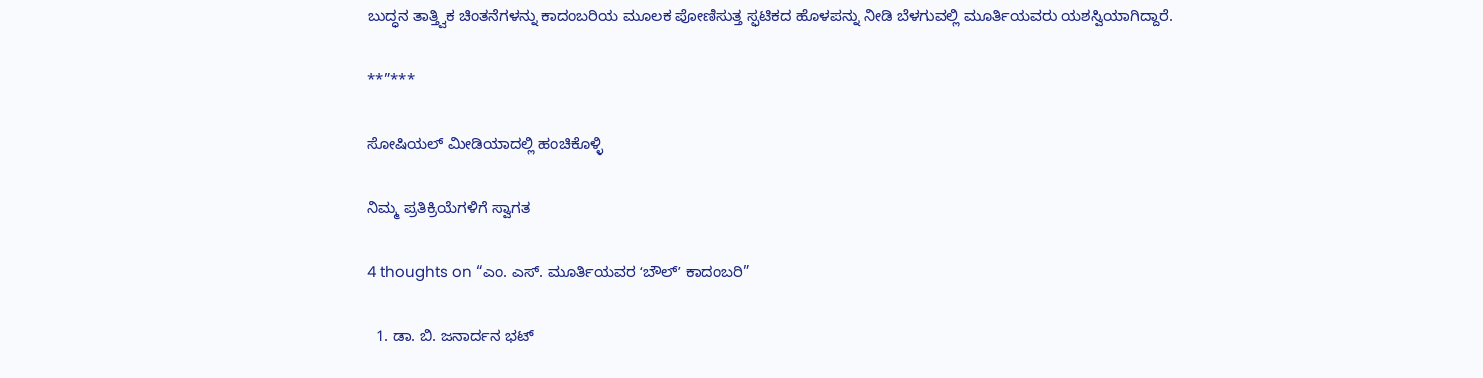ಬುದ್ಧನ ತಾತ್ತ್ವಿಕ ಚಿಂತನೆಗಳನ್ನು ಕಾದಂಬರಿಯ ಮೂಲಕ ಪೋಣಿಸುತ್ತ ಸ್ಫಟಿಕದ ಹೊಳಪನ್ನು ನೀಡಿ ಬೆಳಗುವಲ್ಲಿ ಮೂರ್ತಿಯವರು ಯಶಸ್ವಿಯಾಗಿದ್ದಾರೆ.

**”***

ಸೋಷಿಯಲ್‌ ಮೀಡಿಯಾದಲ್ಲಿ ಹಂಚಿಕೊಳ್ಳಿ

ನಿಮ್ಮ ಪ್ರತಿಕ್ರಿಯೆಗಳಿಗೆ ಸ್ವಾಗತ

4 thoughts on “ಎಂ. ಎಸ್‌. ಮೂರ್ತಿಯವರ ʻಬೌಲ್‌ʼ ಕಾದಂಬರಿ”

  1. ಡಾ. ಬಿ. ಜನಾರ್ದನ ಭಟ್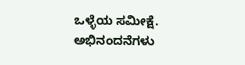ಒಳ್ಳೆಯ ಸಮೀಕ್ಷೆ. ಅಭಿನಂದನೆಗಳು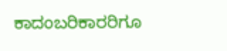ಕಾದಂಬರಿಕಾರರಿಗೂ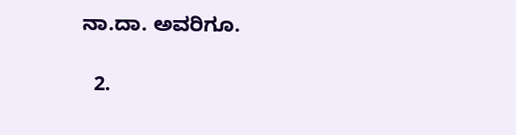ನಾ.ದಾ. ಅವರಿಗೂ.

  2.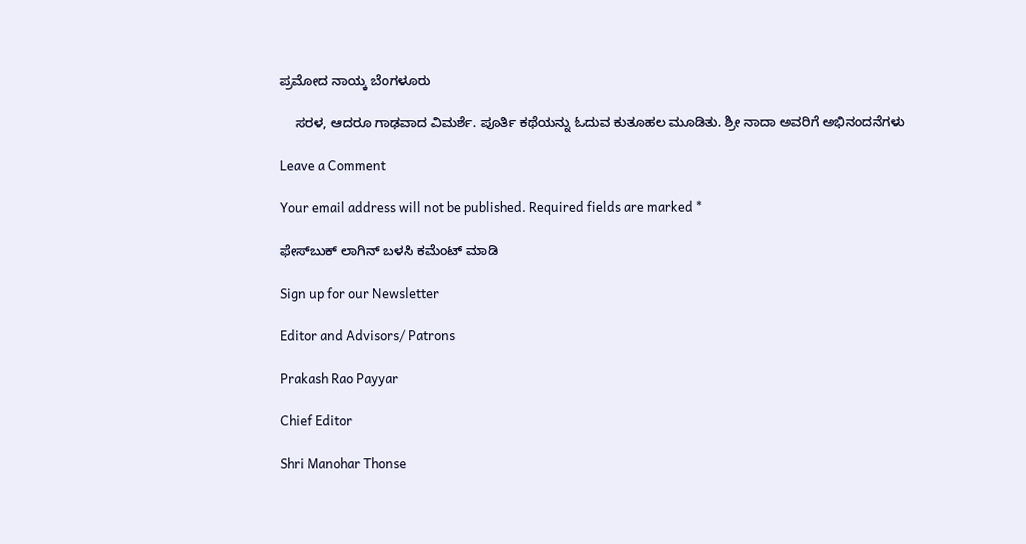ಪ್ರಮೋದ ನಾಯ್ಕ ಬೆಂಗಳೂರು

    ಸರಳ, ಆದರೂ ಗಾಢವಾದ ವಿಮರ್ಶೆ. ಪೂರ್ತಿ ಕಥೆಯನ್ನು ಓದುವ ಕುತೂಹಲ ಮೂಡಿತು. ಶ್ರೀ ನಾದಾ ಅವರಿಗೆ ಅಭಿನಂದನೆಗಳು

Leave a Comment

Your email address will not be published. Required fields are marked *

ಫೇಸ್‌ಬುಕ್‌ ಲಾಗಿನ್ ಬಳಸಿ ಕಮೆಂಟ್‌ ಮಾಡಿ

Sign up for our Newsletter

Editor and Advisors/ Patrons

Prakash Rao Payyar

Chief Editor

Shri Manohar Thonse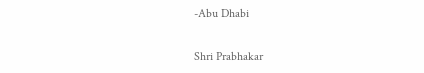-Abu Dhabi

Shri Prabhakar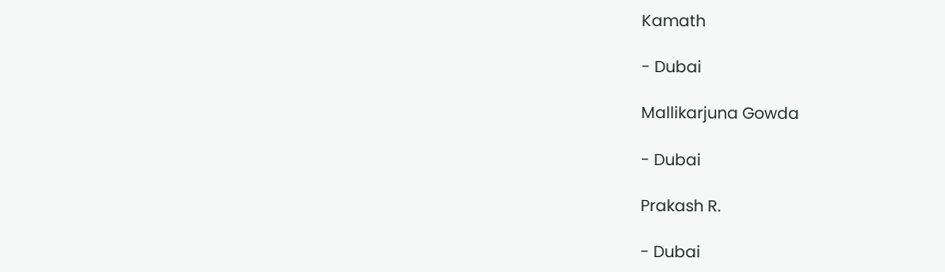Kamath

- Dubai

Mallikarjuna Gowda

- Dubai

Prakash R.

- Dubai